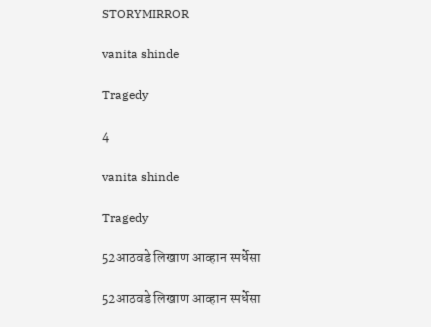STORYMIRROR

vanita shinde

Tragedy

4

vanita shinde

Tragedy

52आठवडे लिखाण आव्हान स्पर्धेसा

52आठवडे लिखाण आव्हान स्पर्धेसा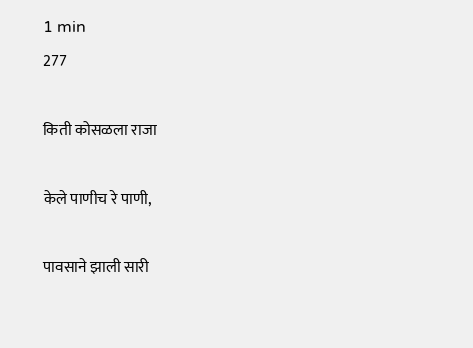1 min
277

किती कोसळला राजा

केले पाणीच रे पाणी,

पावसाने झाली सारी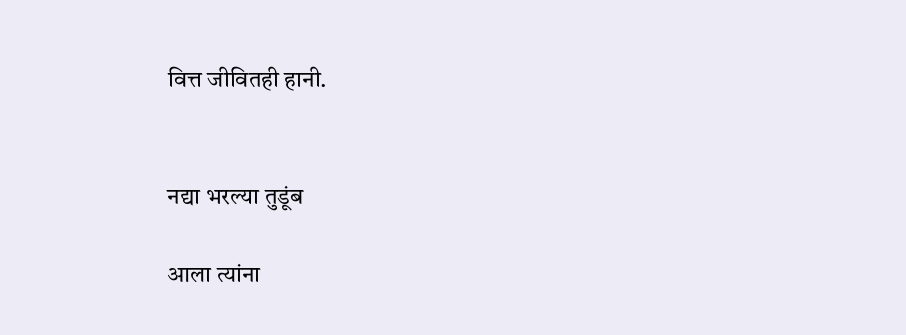वित्त जीवितही हानी.


नद्या भरल्या तुडूंब

आला त्यांना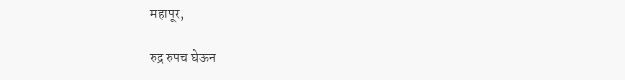महापूर,

रुद्र रुपच घेऊन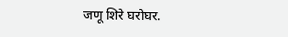जणू शिरे घरोघर.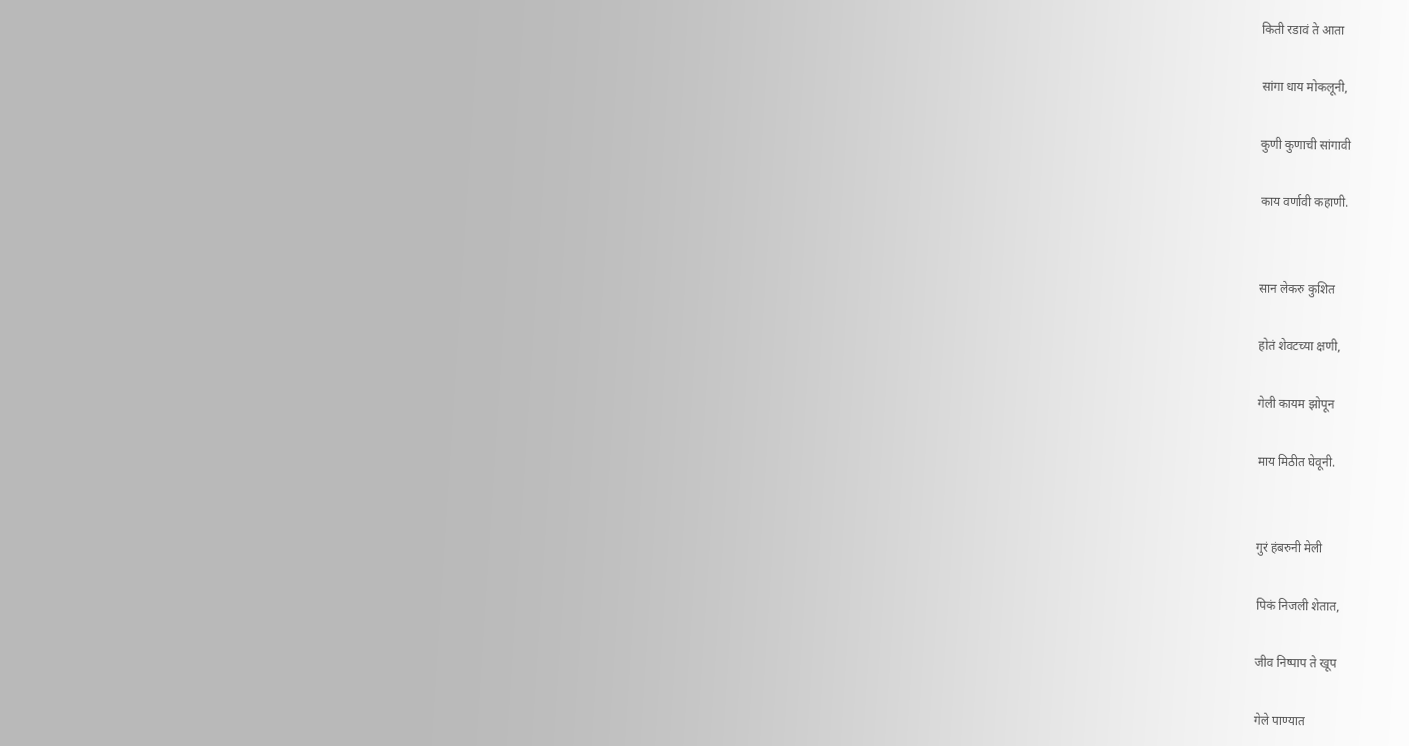किती रडावं ते आता

सांगा धाय मोकलूनी,

कुणी कुणाची सांगावी

काय वर्णावी कहाणी.


सान लेकरु कुशित

होतं शेवटच्या क्षणी,

गेली कायम झोपून

माय मिठीत घेवूनी.


गुरं हंबरुनी मेली

पिकं निजली शेतात,

जीव निष्पाप ते खूप

गेले पाण्यात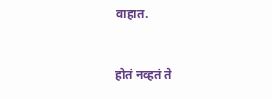वाहात.


होतं नव्हतं ते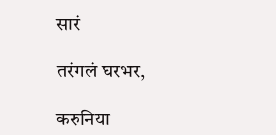सारं

तरंगलं घरभर,

करुनिया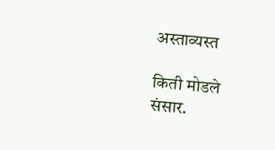अस्ताव्यस्त

किती मोडले संसार.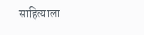साहित्याला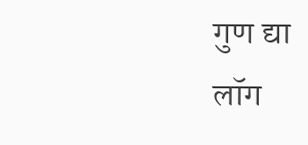गुण द्या
लॉग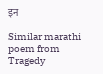इन

Similar marathi poem from Tragedy